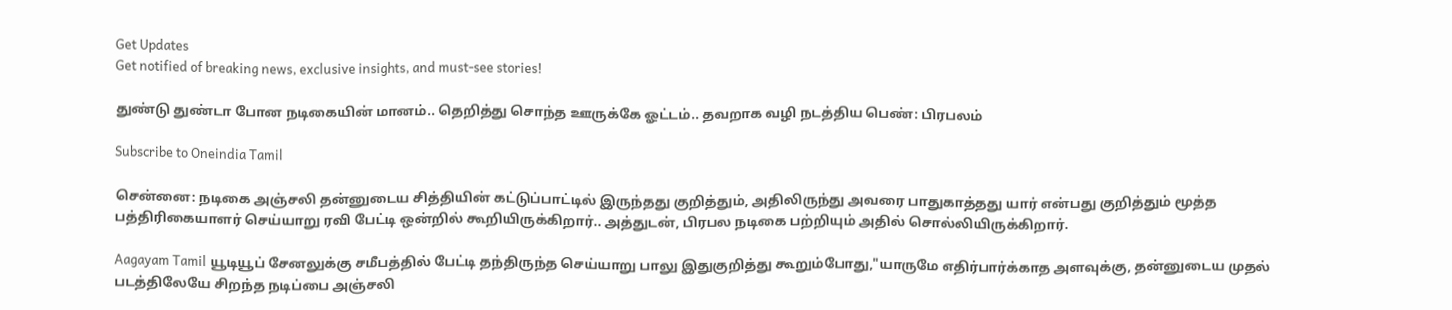Get Updates
Get notified of breaking news, exclusive insights, and must-see stories!

துண்டு துண்டா போன நடிகையின் மானம்.. தெறித்து சொந்த ஊருக்கே ஓட்டம்.. தவறாக வழி நடத்திய பெண்: பிரபலம்

Subscribe to Oneindia Tamil

சென்னை: நடிகை அஞ்சலி தன்னுடைய சித்தியின் கட்டுப்பாட்டில் இருந்தது குறித்தும், அதிலிருந்து அவரை பாதுகாத்தது யார் என்பது குறித்தும் மூத்த பத்திரிகையாளர் செய்யாறு ரவி பேட்டி ஒன்றில் கூறியிருக்கிறார்.. அத்துடன், பிரபல நடிகை பற்றியும் அதில் சொல்லியிருக்கிறார்.

Aagayam Tamil யூடியூப் சேனலுக்கு சமீபத்தில் பேட்டி தந்திருந்த செய்யாறு பாலு இதுகுறித்து கூறும்போது,"யாருமே எதிர்பார்க்காத அளவுக்கு, தன்னுடைய முதல் படத்திலேயே சிறந்த நடிப்பை அஞ்சலி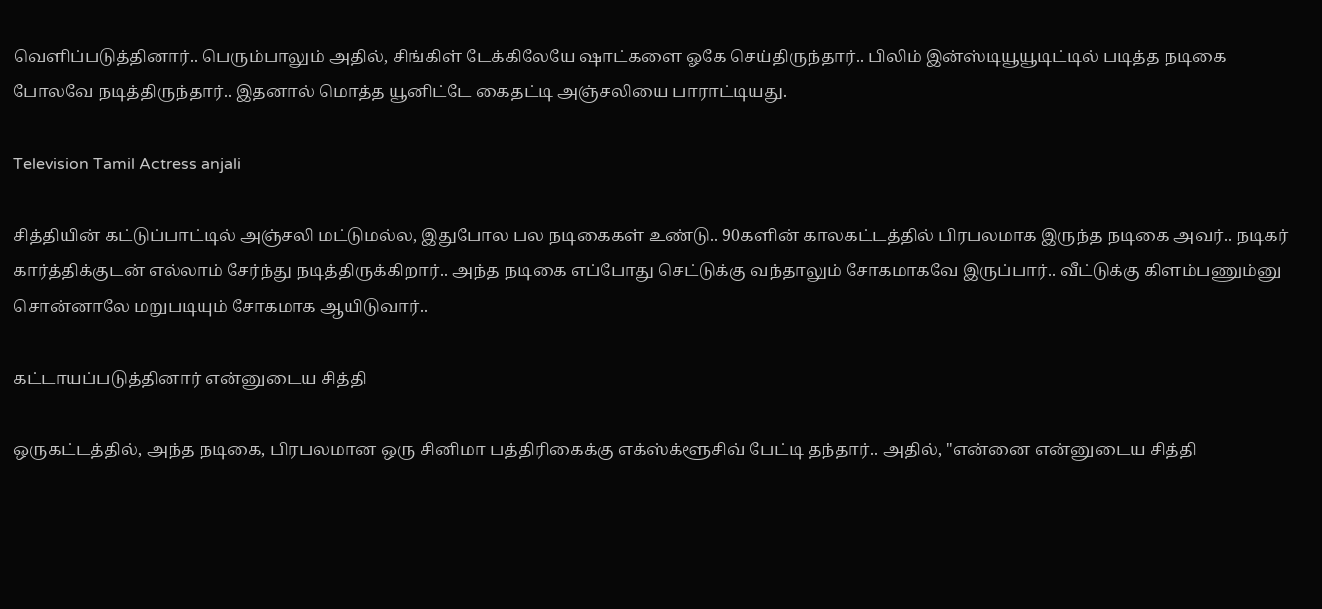வெளிப்படுத்தினார்.. பெரும்பாலும் அதில், சிங்கிள் டேக்கிலேயே ஷாட்களை ஓகே செய்திருந்தார்.. பிலிம் இன்ஸ்டியூயூடிட்டில் படித்த நடிகை போலவே நடித்திருந்தார்.. இதனால் மொத்த யூனிட்டே கைதட்டி அஞ்சலியை பாராட்டியது.

Television Tamil Actress anjali

சித்தியின் கட்டுப்பாட்டில் அஞ்சலி மட்டுமல்ல, இதுபோல பல நடிகைகள் உண்டு.. 90களின் காலகட்டத்தில் பிரபலமாக இருந்த நடிகை அவர்.. நடிகர் கார்த்திக்குடன் எல்லாம் சேர்ந்து நடித்திருக்கிறார்.. அந்த நடிகை எப்போது செட்டுக்கு வந்தாலும் சோகமாகவே இருப்பார்.. வீட்டுக்கு கிளம்பணும்னு சொன்னாலே மறுபடியும் சோகமாக ஆயிடுவார்..

கட்டாயப்படுத்தினார் என்னுடைய சித்தி

ஒருகட்டத்தில், அந்த நடிகை, பிரபலமான ஒரு சினிமா பத்திரிகைக்கு எக்ஸ்க்ளூசிவ் பேட்டி தந்தார்.. அதில், "என்னை என்னுடைய சித்தி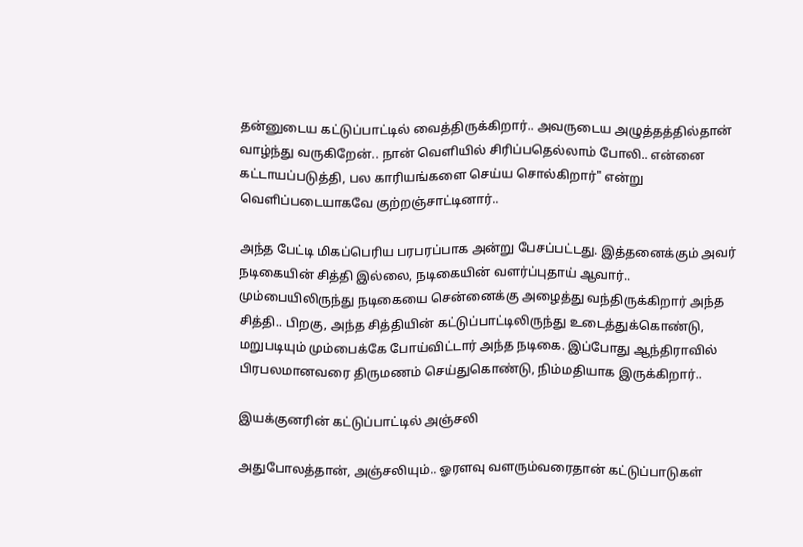தன்னுடைய கட்டுப்பாட்டில் வைத்திருக்கிறார்.. அவருடைய அழுத்தத்தில்தான் வாழ்ந்து வருகிறேன்.. நான் வெளியில் சிரிப்பதெல்லாம் போலி.. என்னை கட்டாயப்படுத்தி, பல காரியங்களை செய்ய சொல்கிறார்" என்று வெளிப்படையாகவே குற்றஞ்சாட்டினார்..

அந்த பேட்டி மிகப்பெரிய பரபரப்பாக அன்று பேசப்பட்டது. இத்தனைக்கும் அவர் நடிகையின் சித்தி இல்லை, நடிகையின் வளர்ப்புதாய் ஆவார்.. மும்பையிலிருந்து நடிகையை சென்னைக்கு அழைத்து வந்திருக்கிறார் அந்த சித்தி.. பிறகு, அந்த சித்தியின் கட்டுப்பாட்டிலிருந்து உடைத்துக்கொண்டு, மறுபடியும் மும்பைக்கே போய்விட்டார் அந்த நடிகை. இப்போது ஆந்திராவில் பிரபலமானவரை திருமணம் செய்துகொண்டு, நிம்மதியாக இருக்கிறார்..

இயக்குனரின் கட்டுப்பாட்டில் அஞ்சலி

அதுபோலத்தான், அஞ்சலியும்.. ஓரளவு வளரும்வரைதான் கட்டுப்பாடுகள்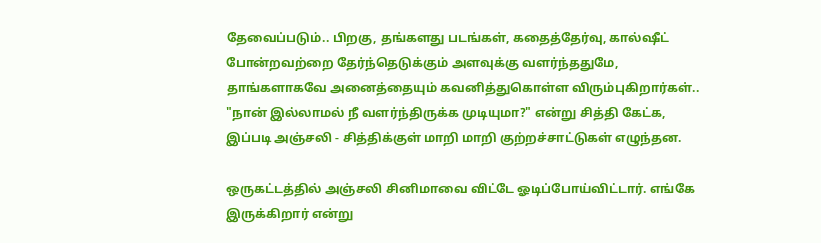தேவைப்படும்.. பிறகு, தங்களது படங்கள், கதைத்தேர்வு, கால்ஷீட் போன்றவற்றை தேர்ந்தெடுக்கும் அளவுக்கு வளர்ந்ததுமே, தாங்களாகவே அனைத்தையும் கவனித்துகொள்ள விரும்புகிறார்கள்.. "நான் இல்லாமல் நீ வளர்ந்திருக்க முடியுமா?" என்று சித்தி கேட்க, இப்படி அஞ்சலி - சித்திக்குள் மாறி மாறி குற்றச்சாட்டுகள் எழுந்தன.

ஒருகட்டத்தில் அஞ்சலி சினிமாவை விட்டே ஓடிப்போய்விட்டார். எங்கே இருக்கிறார் என்று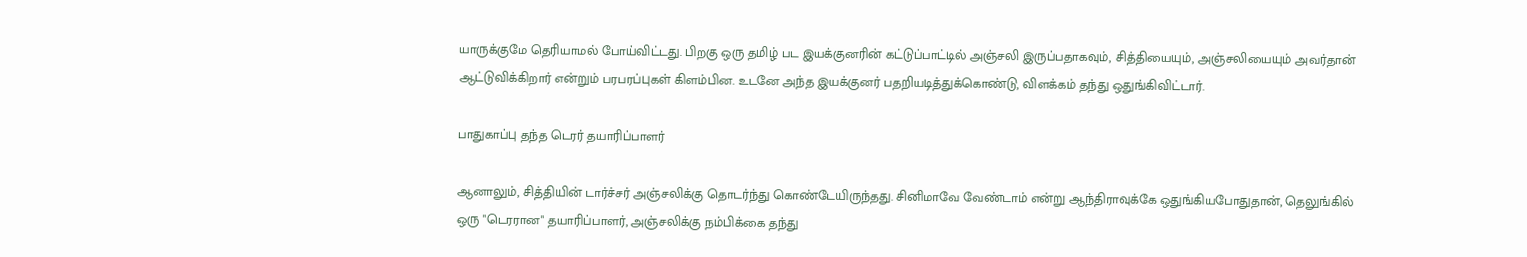யாருக்குமே தெரியாமல் போய்விட்டது. பிறகு ஒரு தமிழ் பட இயக்குனரின் கட்டுப்பாட்டில் அஞ்சலி இருப்பதாகவும், சித்தியையும், அஞ்சலியையும் அவர்தான் ஆட்டுவிக்கிறார் என்றும் பரபரப்புகள் கிளம்பின. உடனே அந்த இயக்குனர் பதறியடித்துக்கொண்டு, விளக்கம் தந்து ஒதுங்கிவிட்டார்.

பாதுகாப்பு தந்த டெரர் தயாரிப்பாளர்

ஆனாலும், சித்தியின் டார்ச்சர் அஞ்சலிக்கு தொடர்ந்து கொண்டேயிருந்தது. சினிமாவே வேண்டாம் என்று ஆந்திராவுக்கே ஒதுங்கியபோதுதான், தெலுங்கில் ஒரு "டெரரான" தயாரிப்பாளர், அஞ்சலிக்கு நம்பிக்கை தந்து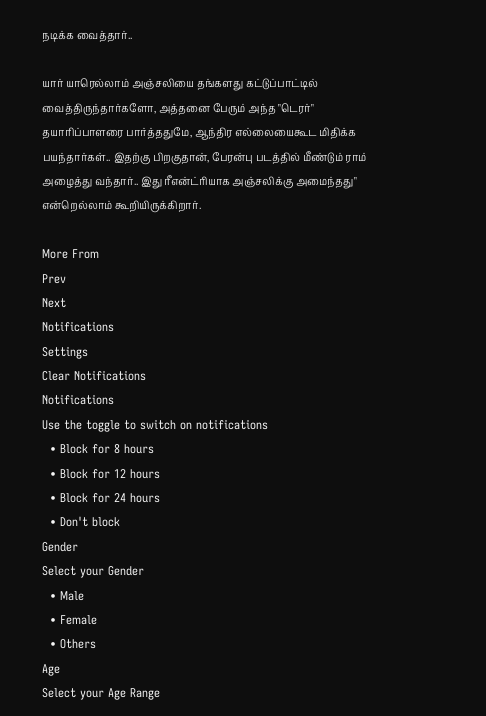நடிக்க வைத்தார்..

யார் யாரெல்லாம் அஞ்சலியை தங்களது கட்டுப்பாட்டில் வைத்திருந்தார்களோ, அத்தனை பேரும் அந்த "டெரர்" தயாரிப்பாளரை பார்த்ததுமே, ஆந்திர எல்லையைகூட மிதிக்க பயந்தார்கள்.. இதற்கு பிறகுதான், பேரன்பு படத்தில் மீண்டும் ராம் அழைத்து வந்தார்.. இது ரீஎன்ட்ரியாக அஞ்சலிக்கு அமைந்தது" என்றெல்லாம் கூறியிருக்கிறார்.

More From
Prev
Next
Notifications
Settings
Clear Notifications
Notifications
Use the toggle to switch on notifications
  • Block for 8 hours
  • Block for 12 hours
  • Block for 24 hours
  • Don't block
Gender
Select your Gender
  • Male
  • Female
  • Others
Age
Select your Age Range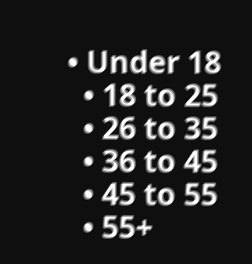• Under 18
  • 18 to 25
  • 26 to 35
  • 36 to 45
  • 45 to 55
  • 55+